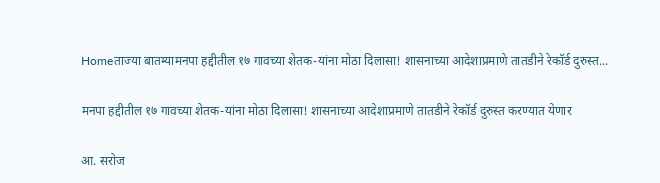Homeताज्या बातम्यामनपा हद्दीतील १७ गावच्या शेतक-यांना मोठा दिलासा! शासनाच्या आदेशाप्रमाणे तातडीने रेकॉर्ड दुरुस्त...

मनपा हद्दीतील १७ गावच्या शेतक-यांना मोठा दिलासा! शासनाच्या आदेशाप्रमाणे तातडीने रेकॉर्ड दुरुस्त करण्यात येणार

आ. सरोज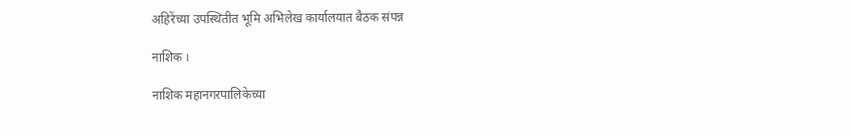अहिरेंच्या उपस्थितीत भूमि अभिलेख कार्यालयात बैठक संपन्न

नाशिक ।

नाशिक महानगरपालिकेच्या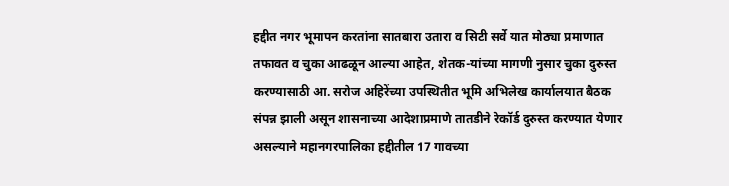हद्दीत नगर भूमापन करतांना सातबारा उतारा व सिटी सर्वे यात मोठ्या प्रमाणात तफावत व चुका आढळून आल्या आहेत, शेतक-यांच्या मागणी नुसार चुका दुरुस्त करण्यासाठी आ. सरोज अहिरेंच्या उपस्थितीत भूमि अभिलेख कार्यालयात बैठक संपन्न झाली असून शासनाच्या आदेशाप्रमाणे तातडीने रेकॉर्ड दुरुस्त करण्यात येणार असल्याने महानगरपालिका हद्दीतील 17 गावच्या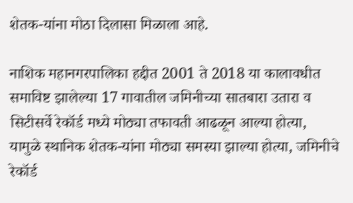शेतक-यांना मोठा दिलासा मिळाला आहे.

नाशिक महानगरपालिका हद्दीत 2001 ते 2018 या कालावधीत समाविष्ट झालेल्या 17 गावातील जमिनीच्या सातबारा उतारा व सिटीसर्वे रेकॉर्ड मध्ये मोठ्या तफावती आढळून आल्या होत्या, यामुळे स्थानिक शेतक-यांना मोठ्या समस्या झाल्या होत्या, जमिनीचे रेकॉर्ड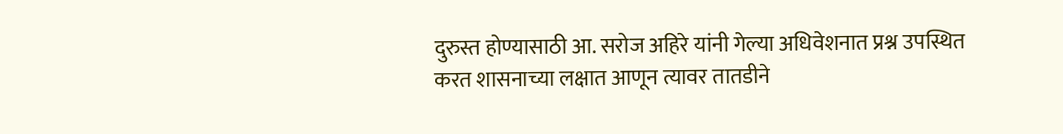दुरुस्त होण्यासाठी आ. सरोज अहिरे यांनी गेल्या अधिवेशनात प्रश्न उपस्थित करत शासनाच्या लक्षात आणून त्यावर तातडीने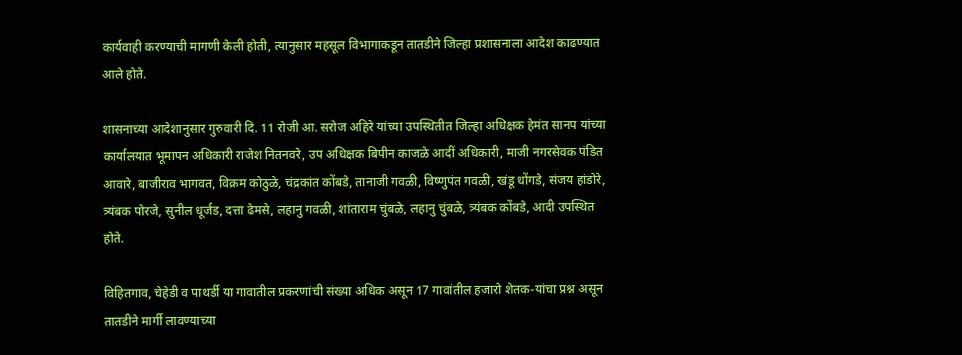कार्यवाही करण्याची मागणी केली होती, त्यानुसार महसूल विभागाकडून तातडीने जिल्हा प्रशासनाला आदेश काढण्यात आले होते.

शासनाच्या आदेशानुसार गुरुवारी दि. 11 रोजी आ. सरोज अहिरे यांच्या उपस्थितीत जिल्हा अधिक्षक हेमंत सानप यांच्या कार्यालयात भूमापन अधिकारी राजेश नितनवरे, उप अधिक्षक बिपीन काजळे आदीं अधिकारी, माजी नगरसेवक पंडित आवारे, बाजीराव भागवत, विक्रम कोठुळे, चंद्रकांत कोंबडे, तानाजी गवळी, विष्णुपंत गवळी, खंडू धोंगडे, संजय हांडोरे, त्र्यंबक पोरजे, सुनील धूर्जड, दत्ता ढेमसे, लहानु गवळी, शांताराम चुंबळे, लहानु चुंबळे, त्र्यंबक कोंबडे, आदी उपस्थित होते.

विहितगाव, चेहेडी व पाथर्डी या गावातील प्रकरणांची संख्या अधिक असून 17 गावांतील हजारो शेतक-यांचा प्रश्न असून तातडीने मार्गी लावण्याच्या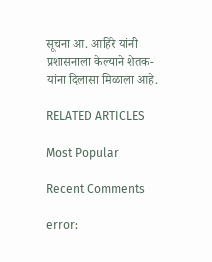सूचना आ. आहिरे यांनी प्रशासनाला केल्याने शेतक-यांना दिलासा मिळाला आहे.

RELATED ARTICLES

Most Popular

Recent Comments

error: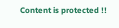Content is protected !!